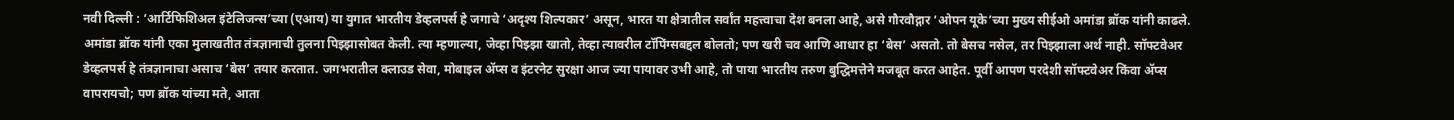नवी दिल्ली : ‘आर्टिफिशिअल इंटेलिजन्स’च्या (एआय) या युगात भारतीय डेव्हलपर्स हे जगाचे ‘अदृश्य शिल्पकार’ असून, भारत या क्षेत्रातील सर्वांत महत्त्वाचा देश बनला आहे, असे गौरवौद्गार ‘ओपन यूके’च्या मुख्य सीईओ अमांडा ब्रॉक यांनी काढले.
अमांडा ब्रॉक यांनी एका मुलाखतीत तंत्रज्ञानाची तुलना पिझ्झासोबत केली. त्या म्हणाल्या, जेव्हा पिझ्झा खातो, तेव्हा त्यावरील टॉपिंग्सबद्दल बोलतो; पण खरी चव आणि आधार हा ‘बेस’ असतो. तो बेसच नसेल, तर पिझ्झाला अर्थ नाही. सॉफ्टवेअर डेव्हलपर्स हे तंत्रज्ञानाचा असाच ‘बेस’ तयार करतात. जगभरातील क्लाउड सेवा, मोबाइल ॲप्स व इंटरनेट सुरक्षा आज ज्या पायावर उभी आहे, तो पाया भारतीय तरुण बुद्धिमत्तेने मजबूत करत आहेत. पूर्वी आपण परदेशी सॉफ्टवेअर किंवा ॲप्स वापरायचो; पण ब्रॉक यांच्या मते, आता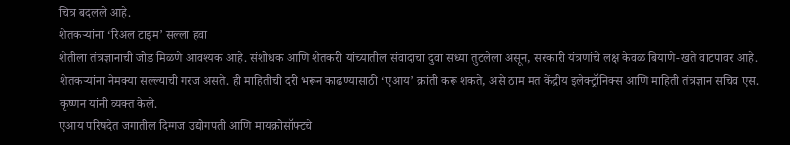चित्र बदलले आहे.
शेतकऱ्यांना ‘रिअल टाइम’ सल्ला हवा
शेतीला तंत्रज्ञानाची जोड मिळणे आवश्यक आहे. संशोधक आणि शेतकरी यांच्यातील संवादाचा दुवा सध्या तुटलेला असून, सरकारी यंत्रणांचे लक्ष केवळ बियाणे-खते वाटपावर आहे. शेतकऱ्यांना नेमक्या सल्ल्याची गरज असते. ही माहितीची दरी भरून काढण्यासाठी ‘एआय’ क्रांती करू शकते, असे ठाम मत केंद्रीय इलेक्ट्रॉनिक्स आणि माहिती तंत्रज्ञान सचिव एस. कृष्णन यांनी व्यक्त केले.
एआय परिषदेत जगातील दिग्गज उद्योगपती आणि मायक्रोसॉफ्टचे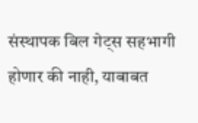संस्थापक बिल गेट्स सहभागी होणार की नाही, याबाबत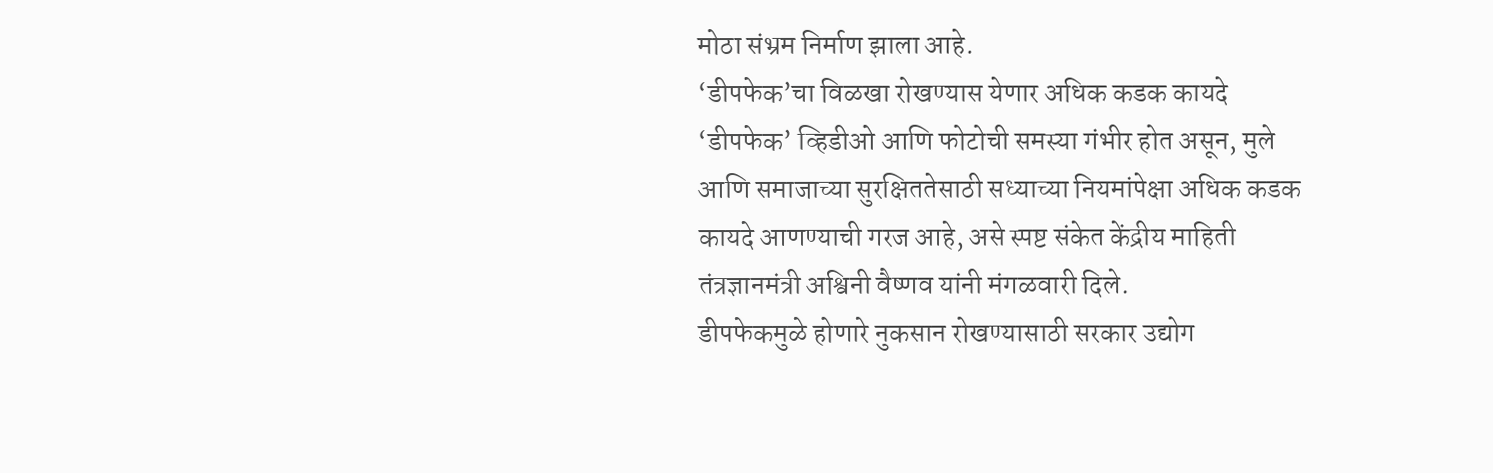मोठा संभ्रम निर्माण झाला आहे.
‘डीपफेक’चा विळखा रोखण्यास येणार अधिक कडक कायदे
‘डीपफेक’ व्हिडीओ आणि फोटोची समस्या गंभीर होत असून, मुले आणि समाजाच्या सुरक्षिततेसाठी सध्याच्या नियमांपेक्षा अधिक कडक कायदे आणण्याची गरज आहे, असे स्पष्ट संकेत केंद्रीय माहिती तंत्रज्ञानमंत्री अश्विनी वैष्णव यांनी मंगळवारी दिले.
डीपफेकमुळे होणारे नुकसान रोखण्यासाठी सरकार उद्योग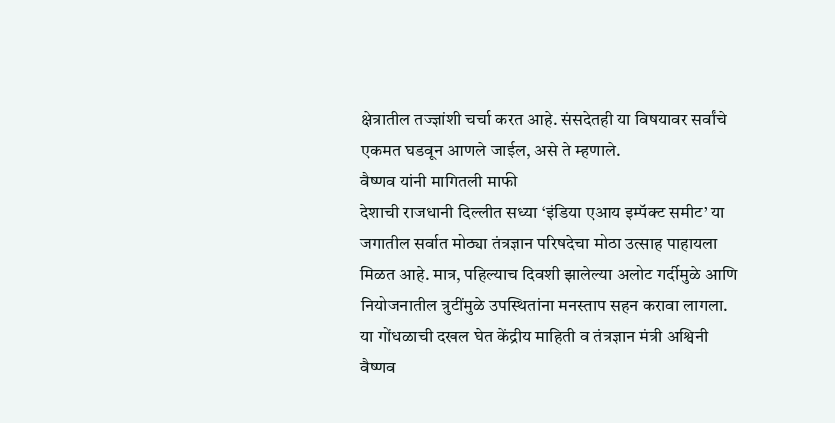क्षेत्रातील तज्ज्ञांशी चर्चा करत आहे. संसदेतही या विषयावर सर्वांचे एकमत घडवून आणले जाईल, असे ते म्हणाले.
वैष्णव यांनी मागितली माफी
देशाची राजधानी दिल्लीत सध्या ‘इंडिया एआय इम्पॅक्ट समीट’ या जगातील सर्वात मोठ्या तंत्रज्ञान परिषदेचा मोठा उत्साह पाहायला मिळत आहे. मात्र, पहिल्याच दिवशी झालेल्या अलोट गर्दीमुळे आणि नियोजनातील त्रुटींमुळे उपस्थितांना मनस्ताप सहन करावा लागला. या गोंधळाची दखल घेत केंद्रीय माहिती व तंत्रज्ञान मंत्री अश्विनी वैष्णव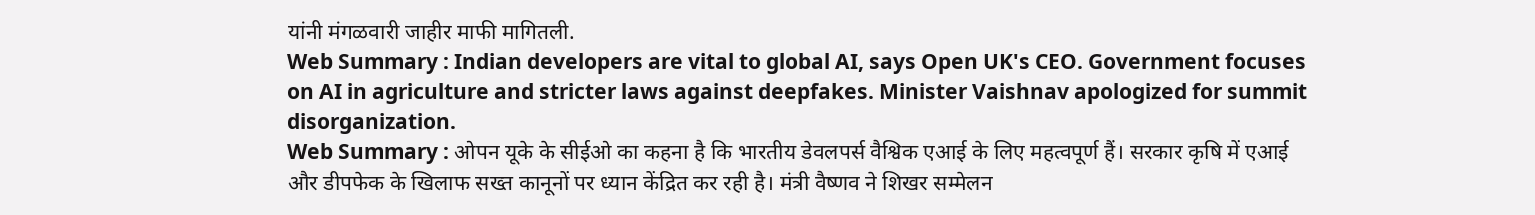यांनी मंगळवारी जाहीर माफी मागितली.
Web Summary : Indian developers are vital to global AI, says Open UK's CEO. Government focuses on AI in agriculture and stricter laws against deepfakes. Minister Vaishnav apologized for summit disorganization.
Web Summary : ओपन यूके के सीईओ का कहना है कि भारतीय डेवलपर्स वैश्विक एआई के लिए महत्वपूर्ण हैं। सरकार कृषि में एआई और डीपफेक के खिलाफ सख्त कानूनों पर ध्यान केंद्रित कर रही है। मंत्री वैष्णव ने शिखर सम्मेलन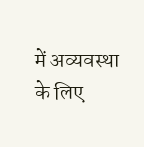में अव्यवस्था के लिए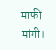माफी मांगी।